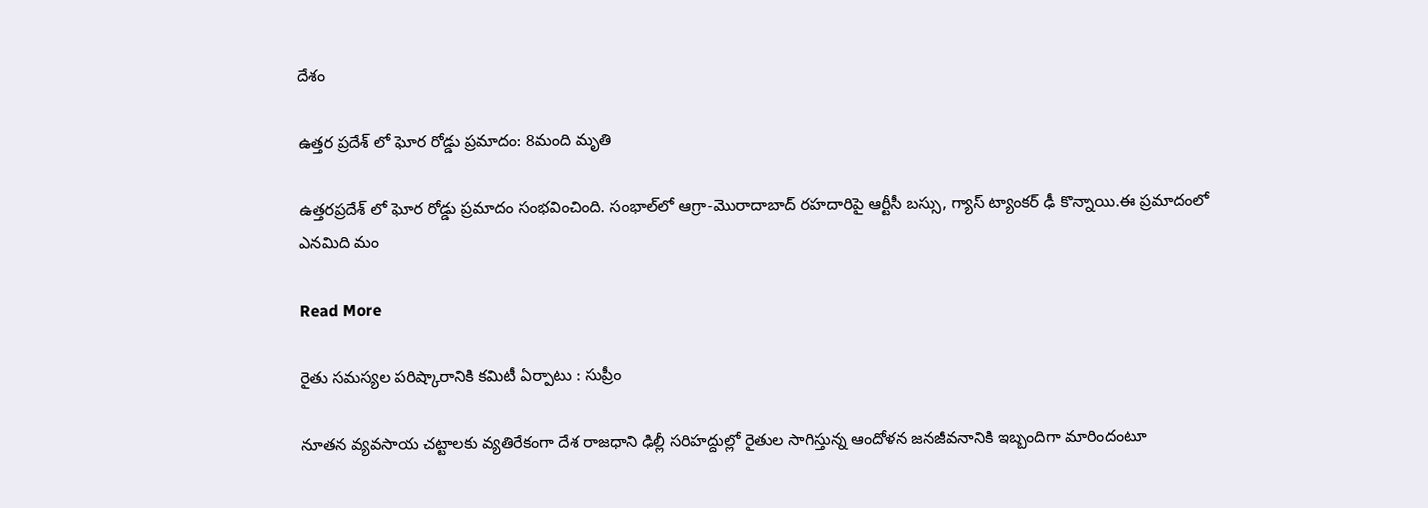దేశం

ఉత్తర ప్రదేశ్ లో ఘోర రోడ్డు ప్రమాదం: 8మంది మృతి

ఉత్తరప్రదేశ్‌ లో ఘోర రోడ్డు ప్రమాదం సంభవించింది. సంభాల్‌లో ఆగ్రా-మొరాదాబాద్ రహదారిపై ఆర్టీసీ బస్సు, గ్యాస్ ట్యాంకర్‌ ఢీ కొన్నాయి.ఈ ప్రమాదంలో ఎనమిది మం

Read More

రైతు సమస్యల పరిష్కారానికి కమిటీ ఏర్పాటు : సుప్రీం

నూతన వ్యవసాయ చట్టాలకు వ్యతిరేకంగా దేశ రాజధాని ఢిల్లీ సరిహద్దుల్లో రైతుల సాగిస్తున్న ఆందోళన జనజీవనానికి ఇబ్బందిగా మారిందంటూ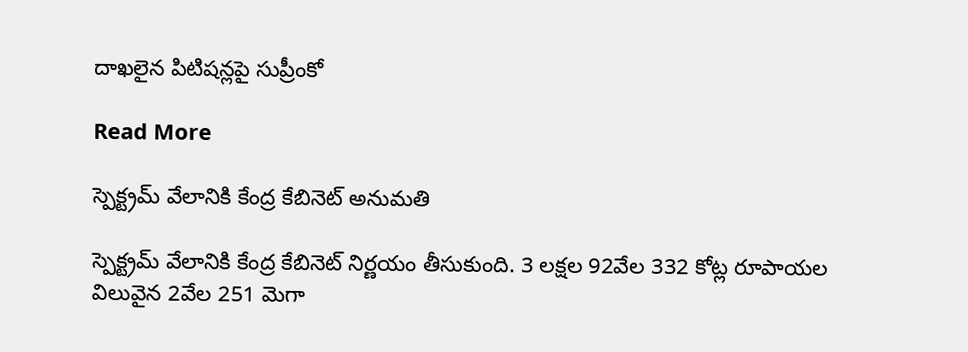దాఖలైన పిటిషన్లపై సుప్రీంకో

Read More

స్పెక్ట్రమ్ వేలానికి కేంద్ర కేబినెట్ అనుమతి

స్పెక్ట్రమ్ వేలానికి కేంద్ర కేబినెట్ నిర్ణయం తీసుకుంది. 3 లక్షల 92వేల 332 కోట్ల రూపాయల విలువైన 2వేల 251 మెగా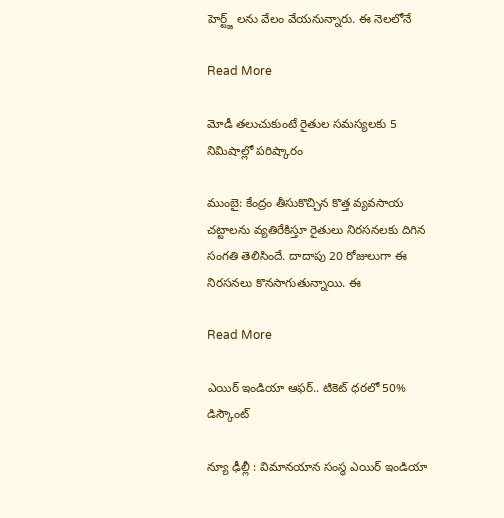హెర్ట్జ్ లను వేలం వేయనున్నారు. ఈ నెలలోనే

Read More

మోడీ తలుచుకుంటే రైతుల సమస్యలకు 5 నిమిషాల్లో పరిష్కారం

ముంబై: కేంద్రం తీసుకొచ్చిన కొత్త వ్యవసాయ చట్టాలను వ్యతిరేకిస్తూ రైతులు నిరసనలకు దిగిన సంగతి తెలిసిందే. దాదాపు 20 రోజులుగా ఈ నిరసనలు కొనసాగుతున్నాయి. ఈ

Read More

ఎయిర్‌ ఇండియా ఆఫర్‌.. టికెట్‌ ధరలో 50% డిస్కౌంట్

న్యూ ఢీల్లీ : విమాన‌యాన సంస్థ ఎయిర్ ఇండియా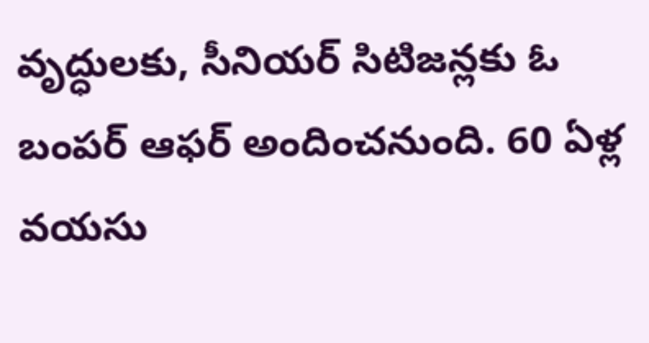వృద్ధులకు, సీనియర్‌ సిటిజన్లకు ఓ బంపర్ ఆఫర్ అందించనుంది. 60 ఏళ్ల వయసు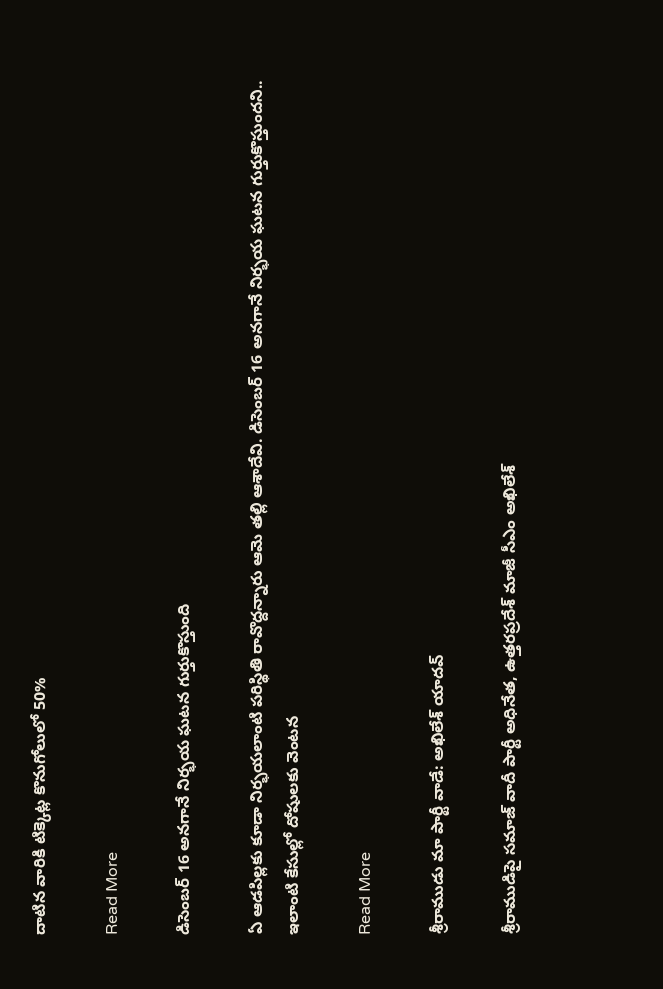దాటిన వారికి టిక్కెట్ల కొనుగోలులో 50%

Read More

డిసెంబర్ 16 అనగానే నిర్భయ ఘటన గుర్తుకొస్తుంది

ఏ ఆడపిల్లకు కూడా నిర్భయలాంటి పరిస్థితి రావొద్దన్నారు ఆమె తల్లి ఆశాదేవి. డిసెంబర్ 16 అనగానే నిర్భయ ఘటన గుర్తుకొస్తుందని.. ఇలాంటి కేసుల్లో దోషులకు వెంటన

Read More

శ్రీరాముడు మా పార్టీ వాడే: అఖిలేశ్ యాదవ్

శ్రీరాముడిపై సమాజ్‌ వాదీ పార్టీ అధినేత, ఉత్తరప్రదేశ్ మాజీ సీఎం అఖిలేశ్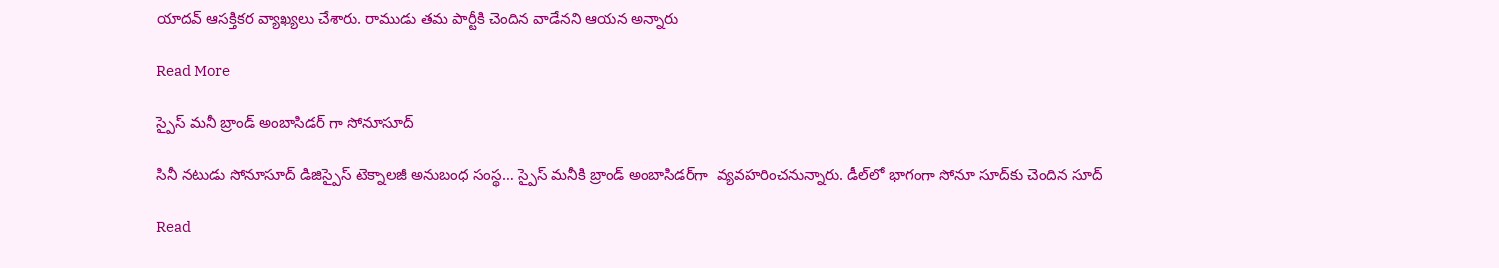యాదవ్‌ ఆసక్తికర వ్యాఖ్యలు చేశారు. రాముడు తమ పార్టీకి చెందిన వాడేనని ఆయన అన్నారు

Read More

స్పైస్ మనీ బ్రాండ్ అంబాసిడర్ గా సోనూసూద్

సినీ నటుడు సోనూసూద్ డిజిస్పైస్ టెక్నాలజీ అనుబంధ సంస్థ… స్పైస్‌ మనీకి బ్రాండ్‌ అంబాసిడర్‌గా  వ్యవహరించనున్నారు. డీల్‌లో భాగంగా సోనూ సూద్‌కు చెందిన సూద్

Read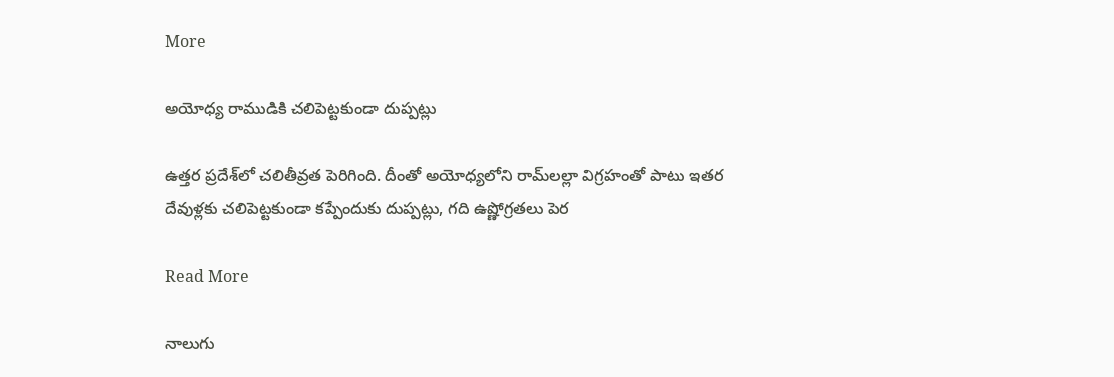More

అయోధ్య రాముడికి చలిపెట్టకుండా దుప్పట్లు

ఉత్తర ప్రదేశ్‌లో చలితీవ్రత పెరిగింది. దీంతో అయోధ్యలోని రామ్‌లల్లా విగ్రహంతో పాటు ఇతర దేవుళ్లకు చలిపెట్టకుండా కప్పేందుకు దుప్పట్లు, గది ఉష్ణోగ్రతలు పెర

Read More

నాలుగు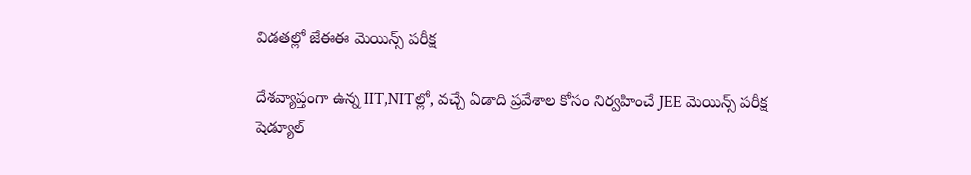విడతల్లో జేఈఈ మెయిన్స్ పరీక్ష

దేశవ్యాప్తంగా ఉన్న IIT,NITల్లో, వచ్చే ఏడాది ప్రవేశాల కోసం నిర్వహించే JEE మెయిన్స్‌ పరీక్ష షెడ్యూల్‌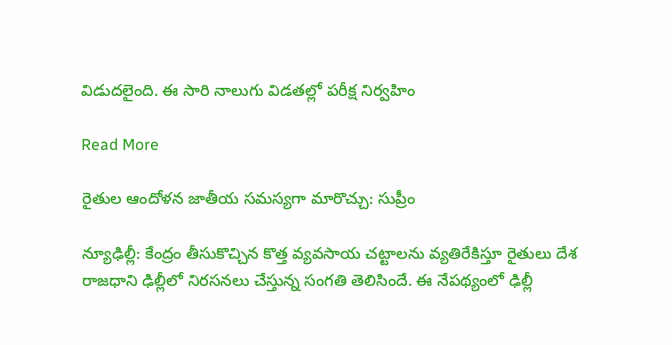విడుదలైంది. ఈ సారి నాలుగు విడతల్లో పరీక్ష నిర్వహిం

Read More

రైతుల ఆందోళన జాతీయ సమస్యగా మారొచ్చు: సుప్రీం

న్యూఢిల్లీ: కేంద్రం తీసుకొచ్చిన కొత్త వ్యవసాయ చట్టాలను వ్యతిరేకిస్తూ రైతులు దేశ రాజధాని ఢిల్లీలో నిరసనలు చేస్తున్న సంగతి తెలిసిందే. ఈ నేపథ్యంలో ఢిల్లీ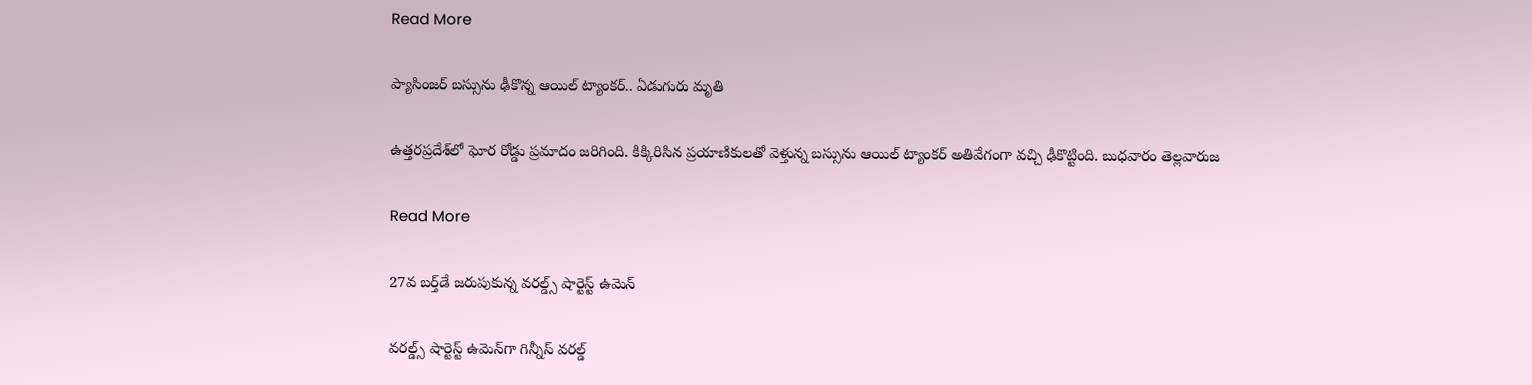Read More

ప్యాసింజర్ బస్సును ఢీకొన్న ఆయిల్ ట్యాంకర్.. ఏడుగురు మృతి

ఉత్తరప్రదేశ్‌లో ఘోర రోడ్డు ప్రమాదం జరిగింది. కిక్కిరిసిన ప్రయాణికులతో వెళ్తున్న బస్సును ఆయిల్ ట్యాంకర్ అతివేగంగా వచ్చి ఢీకొట్టింది. బుధవారం తెల్లవారుజ

Read More

27వ బర్త్‌డే జరుపుకున్న వరల్డ్స్ షార్టెస్ట్ ఉమెన్‌

వరల్డ్స్ షార్టెస్ట్ ఉమెన్‌గా గిన్నీస్ వరల్డ్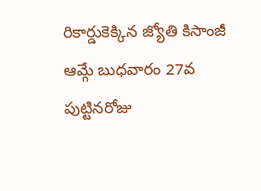రికార్డుకెక్కిన జ్యోతి కిసాంజీ ఆమ్గే బుధవారం 27వ పుట్టినరోజు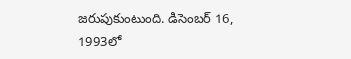జరుపుకుంటుంది. డిసెంబర్ 16, 1993లో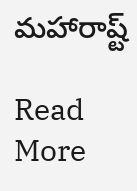మహారాష్ట్

Read More